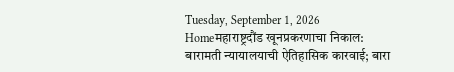Tuesday, September 1, 2026
Homeमहाराष्ट्रदौंड खूनप्रकरणाचा निकाल: बारामती न्यायालयाची ऐतिहासिक कारवाई; बारा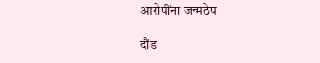आरोपींना जन्मठेप

दौंड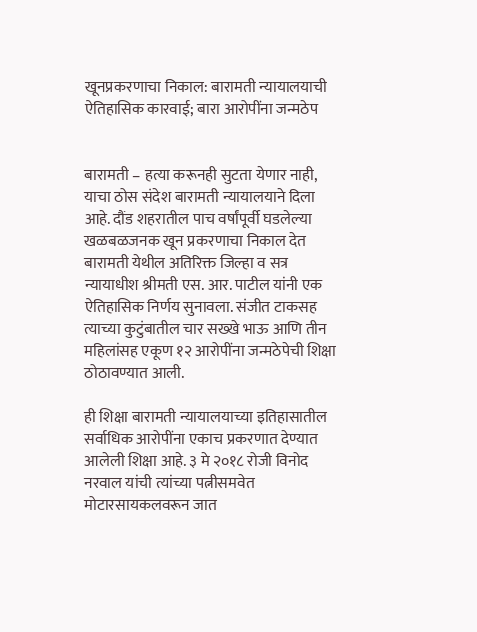खूनप्रकरणाचा निकाल: बारामती न्यायालयाची ऐतिहासिक कारवाई; बारा आरोपींना जन्मठेप


बारामती – हत्या करूनही सुटता येणार नाही, याचा ठोस संदेश बारामती न्यायालयाने दिला आहे. दौंड शहरातील पाच वर्षांपूर्वी घडलेल्या खळबळजनक खून प्रकरणाचा निकाल देत बारामती येथील अतिरिक्त जिल्हा व सत्र न्यायाधीश श्रीमती एस. आर. पाटील यांनी एक ऐतिहासिक निर्णय सुनावला. संजीत टाकसह त्याच्या कुटुंबातील चार सख्खे भाऊ आणि तीन महिलांसह एकूण १२ आरोपींना जन्मठेपेची शिक्षा ठोठावण्यात आली.

ही शिक्षा बारामती न्यायालयाच्या इतिहासातील सर्वाधिक आरोपींना एकाच प्रकरणात देण्यात आलेली शिक्षा आहे. ३ मे २०१८ रोजी विनोद नरवाल यांची त्यांच्या पत्नीसमवेत मोटारसायकलवरून जात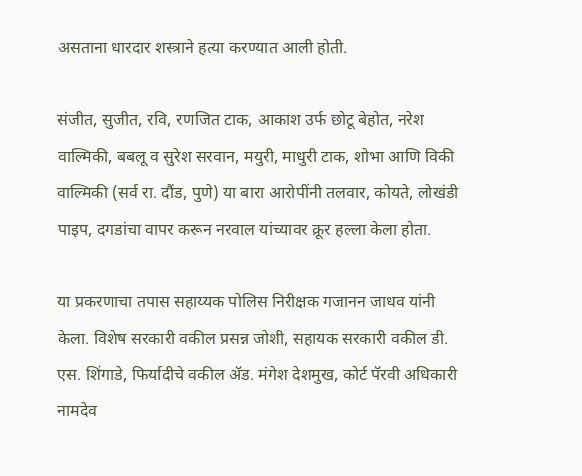असताना धारदार शस्त्राने हत्या करण्यात आली होती.

संजीत, सुजीत, रवि, रणजित टाक, आकाश उर्फ छोटू बेहोत, नरेश वाल्मिकी, बबलू व सुरेश सरवान, मयुरी, माधुरी टाक, शोभा आणि विकी वाल्मिकी (सर्व रा. दौंड, पुणे) या बारा आरोपींनी तलवार, कोयते, लोखंडी पाइप, दगडांचा वापर करून नरवाल यांच्यावर क्रूर हल्ला केला होता.

या प्रकरणाचा तपास सहाय्यक पोलिस निरीक्षक गजानन जाधव यांनी केला. विशेष सरकारी वकील प्रसन्न जोशी, सहायक सरकारी वकील डी. एस. शिंगाडे, फिर्यादीचे वकील ॲड. मंगेश देशमुख, कोर्ट पॅरवी अधिकारी नामदेव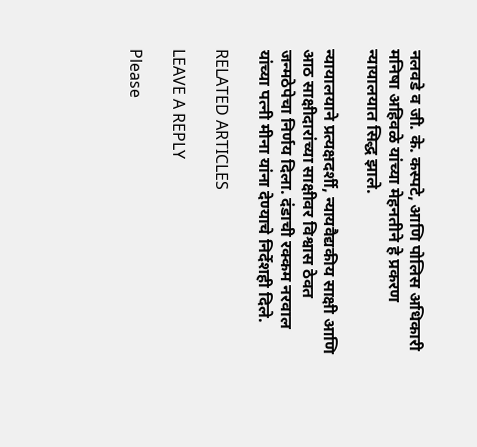नलवडे व जी. के. कस्पटे, आणि पोलिस अधिकारी मनिषा अहिवळे यांच्या मेहनतीने हे प्रकरण न्यायालयात सिद्ध झाले.

न्यायालयाने प्रत्यक्षदर्शी, न्यायवैद्यकीय साक्षी आणि आठ साक्षीदारांच्या साक्षीवर विश्वास ठेवत जन्मठेपेचा निर्णय दिला. दंडाची रक्कम नरवाल यांच्या पत्नी मीना यांना देण्याचे निर्देशही दिले.

RELATED ARTICLES

LEAVE A REPLY

Please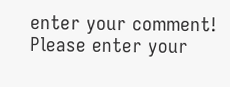enter your comment!
Please enter your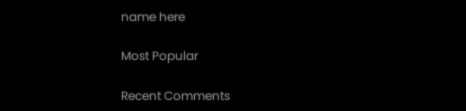name here

Most Popular

Recent Comments